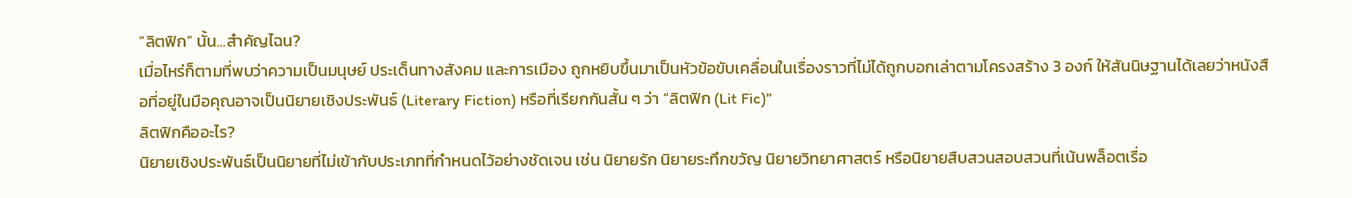“ลิตฟิก” นั้น...สำคัญไฉน?
เมื่อไหร่ก็ตามที่พบว่าความเป็นมนุษย์ ประเด็นทางสังคม และการเมือง ถูกหยิบขึ้นมาเป็นหัวข้อขับเคลื่อนในเรื่องราวที่ไม่ได้ถูกบอกเล่าตามโครงสร้าง 3 องก์ ให้สันนิษฐานได้เลยว่าหนังสือที่อยู่ในมือคุณอาจเป็นนิยายเชิงประพันธ์ (Literary Fiction) หรือที่เรียกกันสั้น ๆ ว่า “ลิตฟิก (Lit Fic)”
ลิตฟิกคืออะไร?
นิยายเชิงประพันธ์เป็นนิยายที่ไม่เข้ากับประเภทที่กำหนดไว้อย่างชัดเจน เช่น นิยายรัก นิยายระทึกขวัญ นิยายวิทยาศาสตร์ หรือนิยายสืบสวนสอบสวนที่เน้นพล็อตเรื่อ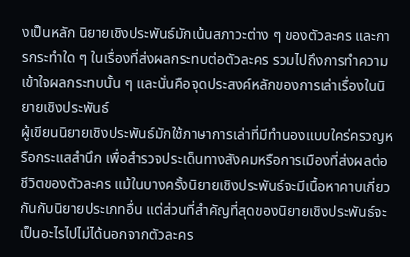งเป็นหลัก นิยายเชิงประพันธ์มักเน้นสภาวะต่าง ๆ ของตัวละคร และการกระทำใด ๆ ในเรื่องที่ส่งผลกระทบต่อตัวละคร รวมไปถึงการทำความเข้าใจผลกระทบนั้น ๆ และนั่นคือจุดประสงค์หลักของการเล่าเรื่องในนิยายเชิงประพันธ์
ผู้เขียนนิยายเชิงประพันธ์มักใช้ภาษาการเล่าที่มีทำนองแบบใคร่ครวญหรือกระแสสำนึก เพื่อสำรวจประเด็นทางสังคมหรือการเมืองที่ส่งผลต่อชีวิตของตัวละคร แม้ในบางครั้งนิยายเชิงประพันธ์จะมีเนื้อหาคาบเกี่ยวกันกับนิยายประเภทอื่น แต่ส่วนที่สำคัญที่สุดของนิยายเชิงประพันธ์จะเป็นอะไรไปไม่ได้นอกจากตัวละคร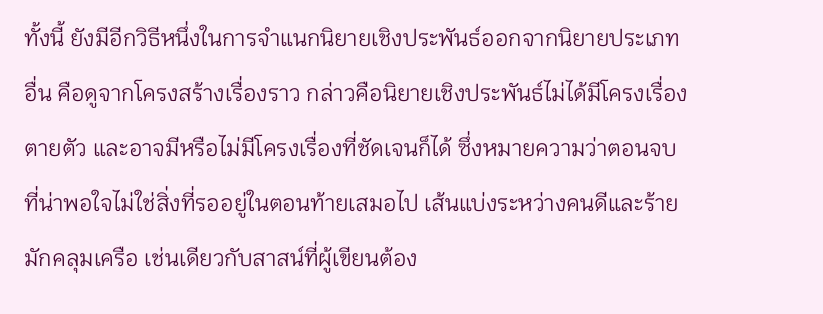ทั้งนี้ ยังมีอีกวิธีหนึ่งในการจำแนกนิยายเชิงประพันธ์ออกจากนิยายประเภทอื่น คือดูจากโครงสร้างเรื่องราว กล่าวคือนิยายเชิงประพันธ์ไม่ได้มีโครงเรื่องตายตัว และอาจมีหรือไม่มีโครงเรื่องที่ชัดเจนก็ได้ ซึ่งหมายความว่าตอนจบที่น่าพอใจไม่ใช่สิ่งที่รออยู่ในตอนท้ายเสมอไป เส้นแบ่งระหว่างคนดีและร้ายมักคลุมเครือ เช่นเดียวกับสาสน์ที่ผู้เขียนต้อง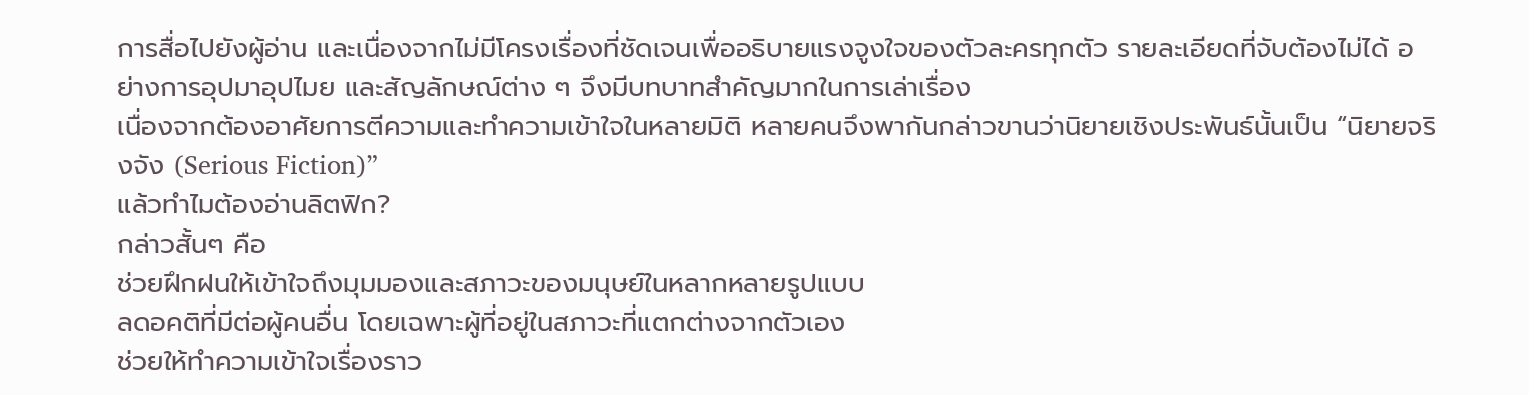การสื่อไปยังผู้อ่าน และเนื่องจากไม่มีโครงเรื่องที่ชัดเจนเพื่ออธิบายแรงจูงใจของตัวละครทุกตัว รายละเอียดที่จับต้องไม่ได้ อย่างการอุปมาอุปไมย และสัญลักษณ์ต่าง ๆ จึงมีบทบาทสำคัญมากในการเล่าเรื่อง
เนื่องจากต้องอาศัยการตีความและทำความเข้าใจในหลายมิติ หลายคนจึงพากันกล่าวขานว่านิยายเชิงประพันธ์นั้นเป็น “นิยายจริงจัง (Serious Fiction)”
แล้วทำไมต้องอ่านลิตฟิก?
กล่าวสั้นๆ คือ
ช่วยฝึกฝนให้เข้าใจถึงมุมมองและสภาวะของมนุษย์ในหลากหลายรูปแบบ
ลดอคติที่มีต่อผู้คนอื่น โดยเฉพาะผู้ที่อยู่ในสภาวะที่แตกต่างจากตัวเอง
ช่วยให้ทำความเข้าใจเรื่องราว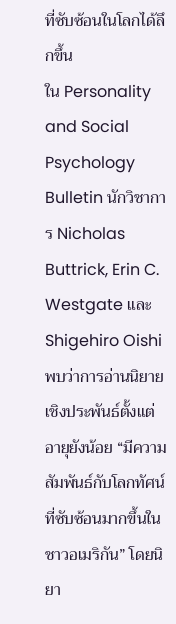ที่ซับซ้อนในโลกได้ลึกขึ้น
ใน Personality and Social Psychology Bulletin นักวิชาการ Nicholas Buttrick, Erin C. Westgate และ Shigehiro Oishi พบว่าการอ่านนิยายเชิงประพันธ์ตั้งแต่อายุยังน้อย “มีความสัมพันธ์กับโลกทัศน์ที่ซับซ้อนมากขึ้นในชาวอเมริกัน” โดยนิยา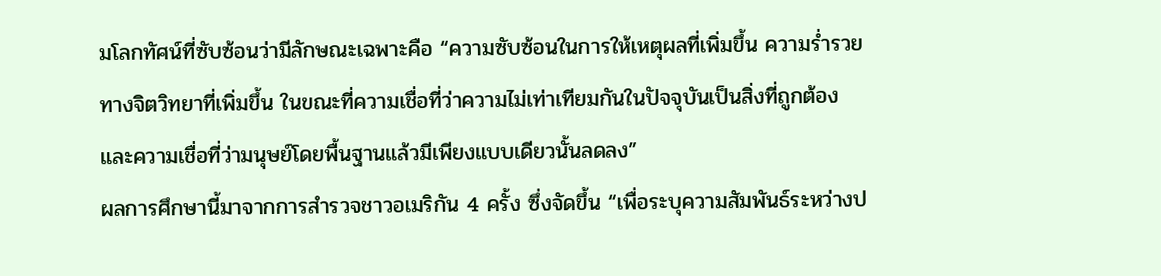มโลกทัศน์ที่ซับซ้อนว่ามีลักษณะเฉพาะคือ “ความซับซ้อนในการให้เหตุผลที่เพิ่มขึ้น ความร่ำรวยทางจิตวิทยาที่เพิ่มขึ้น ในขณะที่ความเชื่อที่ว่าความไม่เท่าเทียมกันในปัจจุบันเป็นสิ่งที่ถูกต้อง และความเชื่อที่ว่ามนุษย์โดยพื้นฐานแล้วมีเพียงแบบเดียวนั้นลดลง”
ผลการศึกษานี้มาจากการสำรวจชาวอเมริกัน 4 ครั้ง ซึ่งจัดขึ้น “เพื่อระบุความสัมพันธ์ระหว่างป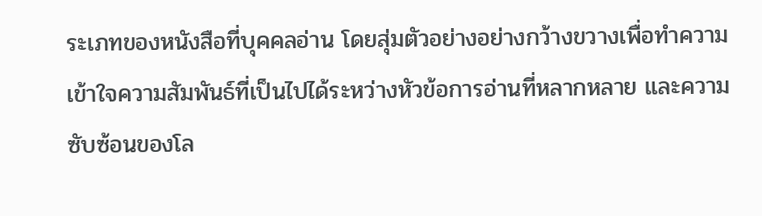ระเภทของหนังสือที่บุคคลอ่าน โดยสุ่มตัวอย่างอย่างกว้างขวางเพื่อทำความเข้าใจความสัมพันธ์ที่เป็นไปได้ระหว่างหัวข้อการอ่านที่หลากหลาย และความซับซ้อนของโล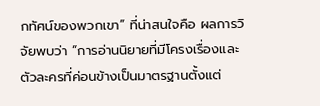กทัศน์ของพวกเขา” ที่น่าสนใจคือ ผลการวิจัยพบว่า “การอ่านนิยายที่มีโครงเรื่องและตัวละครที่ค่อนข้างเป็นมาตรฐานตั้งแต่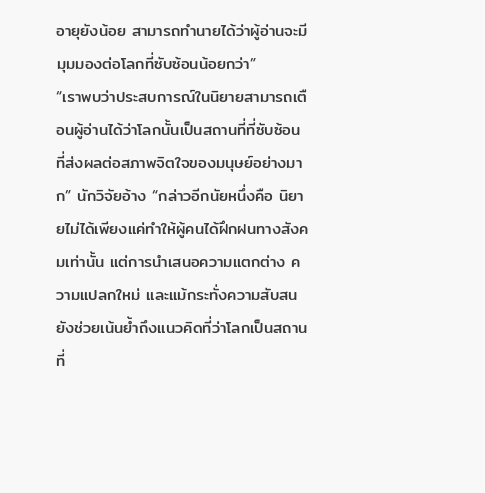อายุยังน้อย สามารถทำนายได้ว่าผู้อ่านจะมีมุมมองต่อโลกที่ซับซ้อนน้อยกว่า”
“เราพบว่าประสบการณ์ในนิยายสามารถเตือนผู้อ่านได้ว่าโลกนั้นเป็นสถานที่ที่ซับซ้อน ที่ส่งผลต่อสภาพจิตใจของมนุษย์อย่างมาก” นักวิจัยอ้าง “กล่าวอีกนัยหนึ่งคือ นิยายไม่ได้เพียงแค่ทำให้ผู้คนได้ฝึกฝนทางสังคมเท่านั้น แต่การนำเสนอความแตกต่าง ความแปลกใหม่ และแม้กระทั่งความสับสน ยังช่วยเน้นย้ำถึงแนวคิดที่ว่าโลกเป็นสถานที่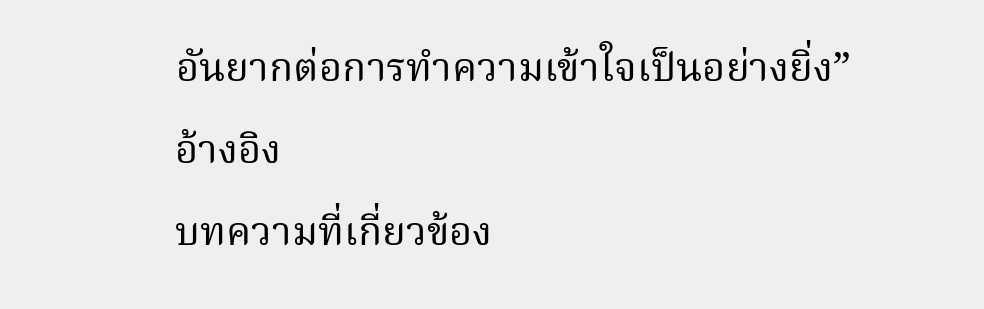อันยากต่อการทำความเข้าใจเป็นอย่างยิ่ง”
อ้างอิง
บทความที่เกี่ยวข้อง